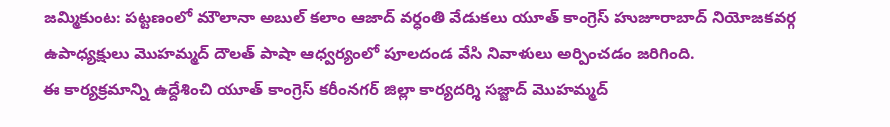జమ్మికుంట: పట్టణంలో మౌలానా అబుల్ కలాం ఆజాద్ వర్ధంతి వేడుకలు యూత్ కాంగ్రెస్ హుజూరాబాద్ నియోజకవర్గ ఉపాధ్యక్షులు మొహమ్మద్ దౌలత్ పాషా ఆధ్వర్యంలో పూలదండ వేసి నివాళులు అర్పించడం జరిగింది.
ఈ కార్యక్రమాన్ని ఉద్దేశించి యూత్ కాంగ్రెస్ కరీంనగర్ జిల్లా కార్యదర్శి సజ్జాద్ మొహమ్మద్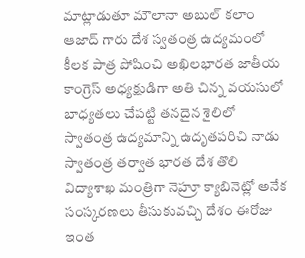మాట్లాడుతూ మౌలానా అబుల్ కలాం ఆజాద్ గారు దేశ స్వతంత్ర ఉద్యమంలో కీలక పాత్ర పోషించి అఖిలభారత జాతీయ కాంగ్రెస్ అధ్యక్షుడిగా అతి చిన్న వయసులో బాధ్యతలు చేపట్టి తనదైన శైలిలో స్వాతంత్ర ఉద్యమాన్ని ఉదృతపరిచి నాడు స్వాతంత్ర తర్వాత భారత దేశ తొలి విద్యాశాఖ మంత్రిగా నెహ్రూ క్యాబినెట్లో అనేక సంస్కరణలు తీసుకువచ్చి దేశం ఈరోజు ఇంత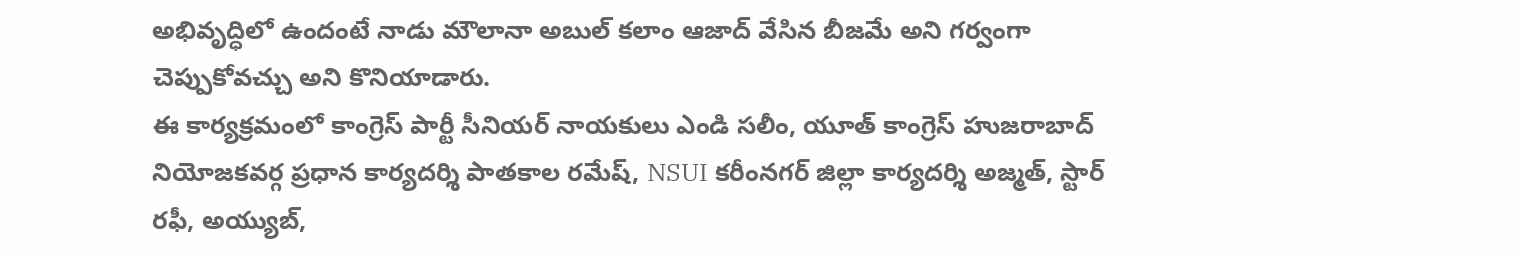అభివృద్ధిలో ఉందంటే నాడు మౌలానా అబుల్ కలాం ఆజాద్ వేసిన బీజమే అని గర్వంగా చెప్పుకోవచ్చు అని కొనియాడారు.
ఈ కార్యక్రమంలో కాంగ్రెస్ పార్టీ సీనియర్ నాయకులు ఎండి సలీం, యూత్ కాంగ్రెస్ హుజరాబాద్ నియోజకవర్గ ప్రధాన కార్యదర్శి పాతకాల రమేష్, NSUI కరీంనగర్ జిల్లా కార్యదర్శి అజ్మత్, స్టార్ రఫీ, అయ్యుబ్,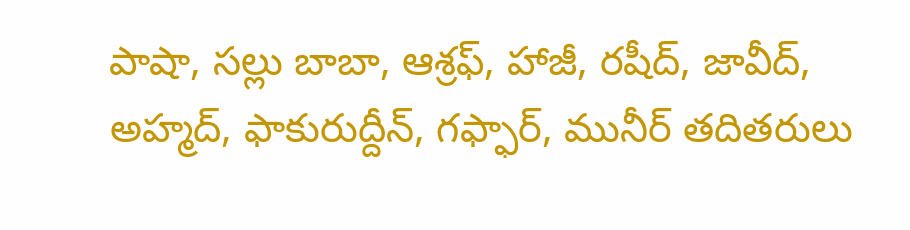పాషా, సల్లు బాబా, ఆశ్రఫ్, హాజీ, రషీద్, జావీద్, అహ్మద్, ఫాకురుద్దీన్, గఫ్ఫార్, మునీర్ తదితరులు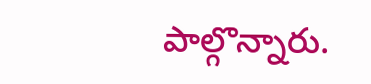పాల్గొన్నారు.